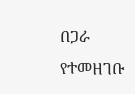በጋራ የተመዘገቡ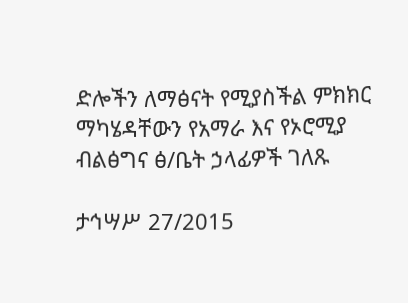ድሎችን ለማፅናት የሚያስችል ምክክር ማካሄዳቸውን የአማራ እና የኦሮሚያ ብልፅግና ፅ/ቤት ኃላፊዎች ገለጹ

ታኅሣሥ 27/2015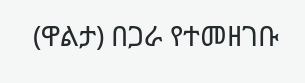(ዋልታ) በጋራ የተመዘገቡ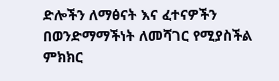ድሎችን ለማፅናት እና ፈተናዎችን በወንድማማችነት ለመሻገር የሚያስችል ምክክር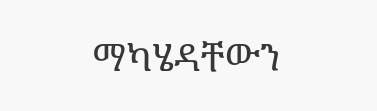ማካሄዳቸውን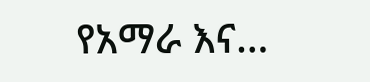የአማራ እና…